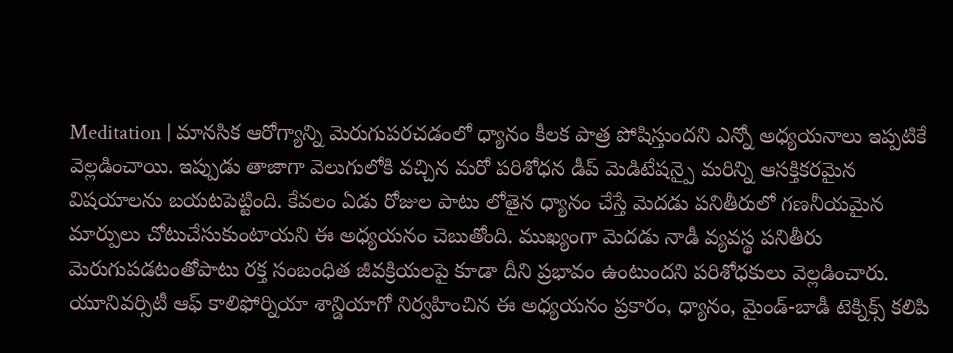Meditation | మానసిక ఆరోగ్యాన్ని మెరుగుపరచడంలో ధ్యానం కీలక పాత్ర పోషిస్తుందని ఎన్నో అధ్యయనాలు ఇప్పటికే వెల్లడించాయి. ఇప్పుడు తాజాగా వెలుగులోకి వచ్చిన మరో పరిశోధన డీప్ మెడిటేషన్పై మరిన్ని ఆసక్తికరమైన విషయాలను బయటపెట్టింది. కేవలం ఏడు రోజుల పాటు లోతైన ధ్యానం చేస్తే మెదడు పనితీరులో గణనీయమైన మార్పులు చోటుచేసుకుంటాయని ఈ అధ్యయనం చెబుతోంది. ముఖ్యంగా మెదడు నాడీ వ్యవస్థ పనితీరు మెరుగుపడటంతోపాటు రక్త సంబంధిత జీవక్రియలపై కూడా దీని ప్రభావం ఉంటుందని పరిశోధకులు వెల్లడించారు. యూనివర్సిటీ ఆఫ్ కాలిఫోర్నియా శాన్డియాగో నిర్వహించిన ఈ అధ్యయనం ప్రకారం, ధ్యానం, మైండ్-బాడీ టెక్నిక్స్ కలిపి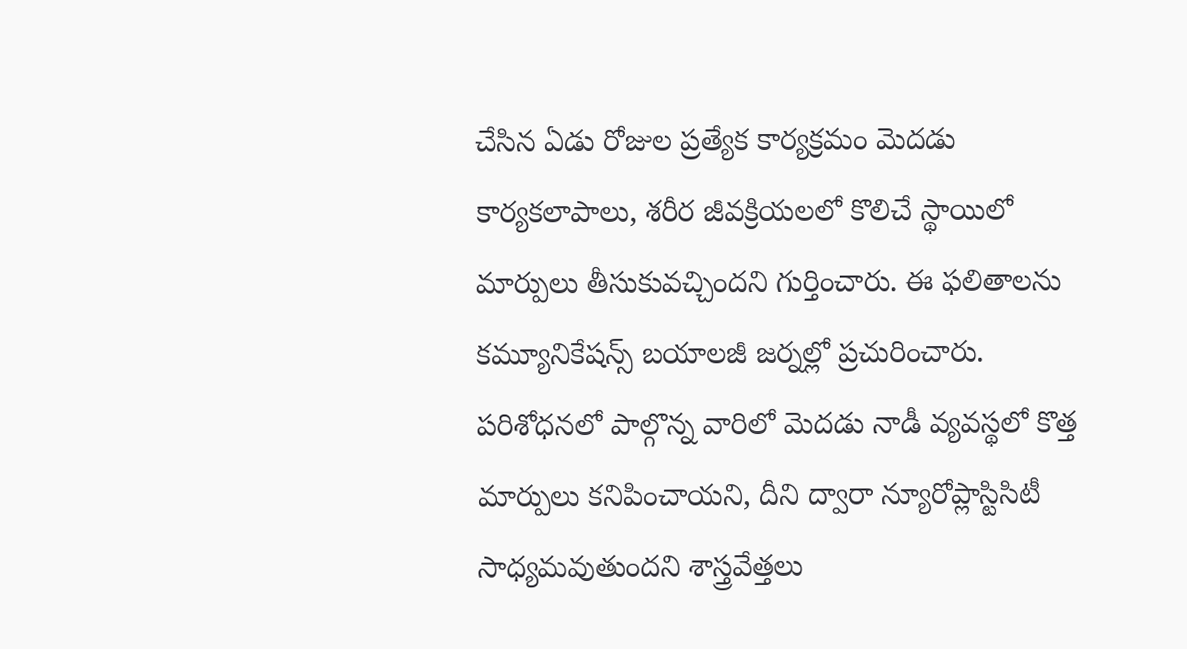చేసిన ఏడు రోజుల ప్రత్యేక కార్యక్రమం మెదడు కార్యకలాపాలు, శరీర జీవక్రియలలో కొలిచే స్థాయిలో మార్పులు తీసుకువచ్చిందని గుర్తించారు. ఈ ఫలితాలను కమ్యూనికేషన్స్ బయాలజీ జర్నల్లో ప్రచురించారు.
పరిశోధనలో పాల్గొన్న వారిలో మెదడు నాడీ వ్యవస్థలో కొత్త మార్పులు కనిపించాయని, దీని ద్వారా న్యూరోప్లాస్టిసిటీ సాధ్యమవుతుందని శాస్త్రవేత్తలు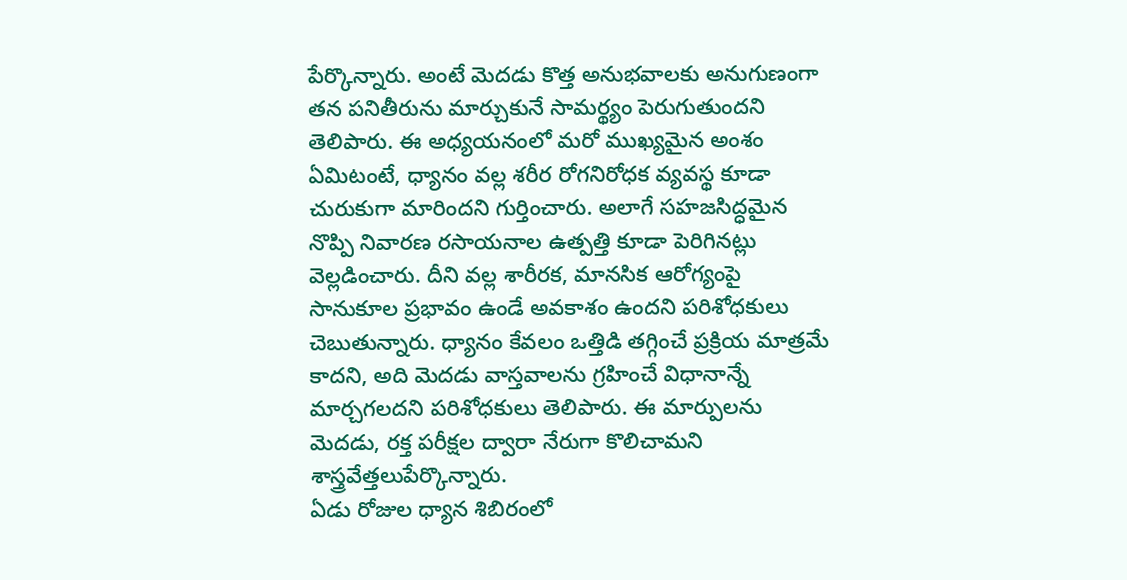పేర్కొన్నారు. అంటే మెదడు కొత్త అనుభవాలకు అనుగుణంగా తన పనితీరును మార్చుకునే సామర్థ్యం పెరుగుతుందని తెలిపారు. ఈ అధ్యయనంలో మరో ముఖ్యమైన అంశం ఏమిటంటే, ధ్యానం వల్ల శరీర రోగనిరోధక వ్యవస్థ కూడా చురుకుగా మారిందని గుర్తించారు. అలాగే సహజసిద్ధమైన నొప్పి నివారణ రసాయనాల ఉత్పత్తి కూడా పెరిగినట్లు వెల్లడించారు. దీని వల్ల శారీరక, మానసిక ఆరోగ్యంపై సానుకూల ప్రభావం ఉండే అవకాశం ఉందని పరిశోధకులు చెబుతున్నారు. ధ్యానం కేవలం ఒత్తిడి తగ్గించే ప్రక్రియ మాత్రమే కాదని, అది మెదడు వాస్తవాలను గ్రహించే విధానాన్నే మార్చగలదని పరిశోధకులు తెలిపారు. ఈ మార్పులను మెదడు, రక్త పరీక్షల ద్వారా నేరుగా కొలిచామని శాస్త్రవేత్తలుపేర్కొన్నారు.
ఏడు రోజుల ధ్యాన శిబిరంలో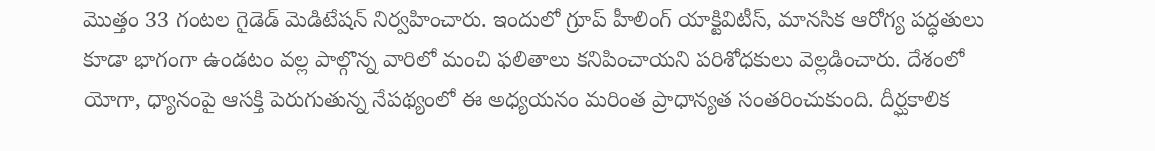మొత్తం 33 గంటల గైడెడ్ మెడిటేషన్ నిర్వహించారు. ఇందులో గ్రూప్ హీలింగ్ యాక్టివిటీస్, మానసిక ఆరోగ్య పద్ధతులు కూడా భాగంగా ఉండటం వల్ల పాల్గొన్న వారిలో మంచి ఫలితాలు కనిపించాయని పరిశోధకులు వెల్లడించారు. దేశంలో యోగా, ధ్యానంపై ఆసక్తి పెరుగుతున్న నేపథ్యంలో ఈ అధ్యయనం మరింత ప్రాధాన్యత సంతరించుకుంది. దీర్ఘకాలిక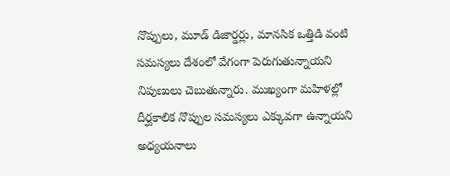నొప్పులు, మూడ్ డిజార్డర్లు, మానసిక ఒత్తిడి వంటి సమస్యలు దేశంలో వేగంగా పెరుగుతున్నాయని నిపుణులు చెబుతున్నారు. ముఖ్యంగా మహిళల్లో దీర్ఘకాలిక నొప్పుల సమస్యలు ఎక్కువగా ఉన్నాయని అధ్యయనాలు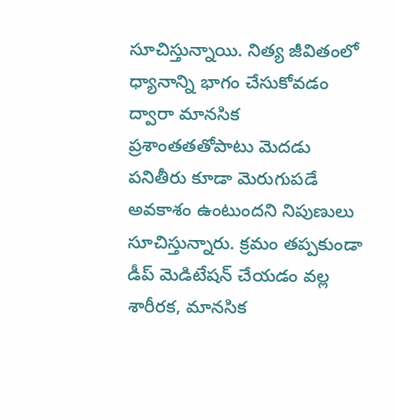సూచిస్తున్నాయి. నిత్య జీవితంలో ధ్యానాన్ని భాగం చేసుకోవడం ద్వారా మానసిక ప్రశాంతతతోపాటు మెదడు పనితీరు కూడా మెరుగుపడే అవకాశం ఉంటుందని నిపుణులు సూచిస్తున్నారు. క్రమం తప్పకుండా డీప్ మెడిటేషన్ చేయడం వల్ల శారీరక, మానసిక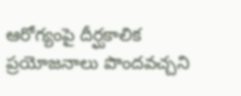ఆరోగ్యంపై దీర్ఘకాలిక ప్రయోజనాలు పొందవచ్చని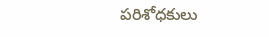పరిశోధకులు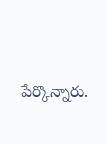పేర్కొన్నారు.